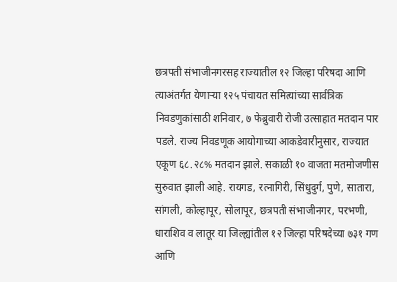छत्रपती संभाजीनगरसह राज्यातील १२ जिल्हा परिषदा आणि त्याअंतर्गत येणाऱ्या १२५ पंचायत समित्यांच्या सार्वत्रिक निवडणुकांसाठी शनिवार, ७ फेब्रुवारी रोजी उत्साहात मतदान पार पडले. राज्य निवडणूक आयोगाच्या आकडेवारीनुसार, राज्यात एकूण ६८.२८% मतदान झाले. सकाळी १० वाजता मतमोजणीस सुरुवात झाली आहे. रायगड, रत्नागिरी, सिंधुदुर्ग, पुणे, सातारा, सांगली, कोल्हापूर, सोलापूर, छत्रपती संभाजीनगर, परभणी, धाराशिव व लातूर या जिल्ह्यांतील १२ जिल्हा परिषदेच्या ७३१ गण आणि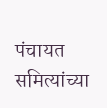पंचायत समित्यांच्या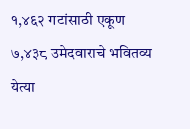१,४६२ गटांसाठी एकूण ७,४३८ उमेदवाराचे भवितव्य येत्या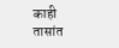काही तासांत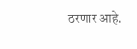ठरणार आहे.